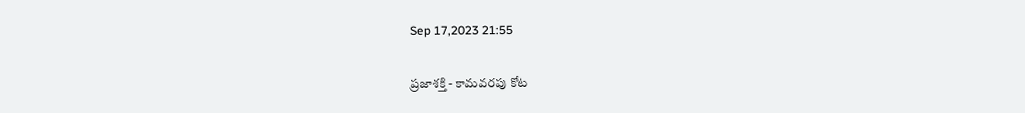Sep 17,2023 21:55

ప్రజాశక్తి - కామవరపు కోట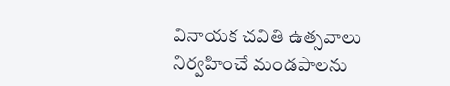వినాయక చవితి ఉత్సవాలు నిర్వహించే మండపాలను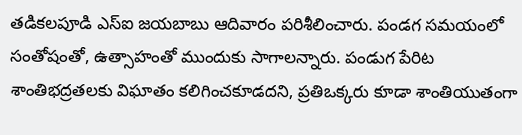తడికలపూడి ఎస్‌ఐ జయబాబు ఆదివారం పరిశీలించారు. పండగ సమయంలో సంతోషంతో, ఉత్సాహంతో ముందుకు సాగాలన్నారు. పండుగ పేరిట శాంతిభద్రతలకు విఘాతం కలిగించకూడదని, ప్రతిఒక్కరు కూడా శాంతియుతంగా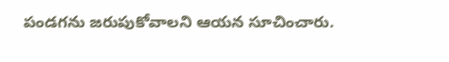పండగను జరుపుకోవాలని ఆయన సూచించారు.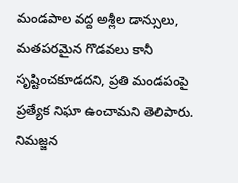మండపాల వద్ద అశ్లీల డాన్సులు, మతపరమైన గొడవలు కానీ సృష్టించకూడదని, ప్రతి మండపంపై ప్రత్యేక నిఘా ఉంచామని తెలిపారు. నిమజ్జన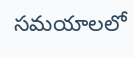సమయాలలో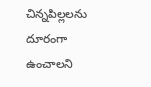చిన్నపిల్లలను దూరంగా ఉంచాలని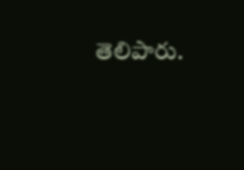తెలిపారు.